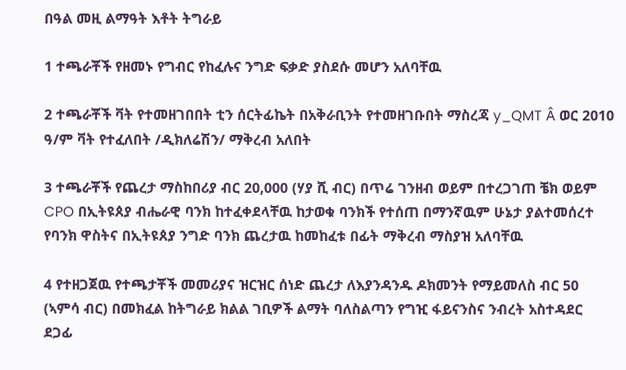በዓል መዚ ልማዓት እቶት ትግራይ

1 ተጫራቾች የዘመኑ የግብር የከፈሉና ንግድ ፍቃድ ያስደሱ መሆን አለባቸዉ

2 ተጫራቾች ቫት የተመዘገበበት ቲን ሰርትፊኬት በአቅራቢንት የተመዘገቡበት ማስረጃ y_QMT Â ወር 2010 ዓ/ም ቫት የተፈለበት /ዲክለሬሽን/ ማቅረብ አለበት

3 ተጫራቾች የጨረታ ማስከበሪያ ብር 20,000 (ሃያ ሺ ብር) በጥሬ ገንዘብ ወይም በተረጋገጠ ቼክ ወይም CPO በኢትዩጰያ ብሔራዊ ባንክ ከተፈቀደላቸዉ ከታወቁ ባንክች የተሰጠ በማንኛዉም ሁኔታ ያልተመሰረተ የባንክ ዋስትና በኢትዩጰያ ንግድ ባንክ ጨረታዉ ከመከፈቱ በፊት ማቅረብ ማስያዝ አለባቸዉ

4 የተዘጋጀዉ የተጫታቾች መመሪያና ዝርዝር ሰነድ ጨረታ ለእያንዳንዱ ዶክመንት የማይመለስ ብር 50 (ኣምሳ ብር) በመክፈል ከትግራይ ክልል ገቢዎች ልማት ባለስልጣን የግዢ ፋይናንስና ንብረት አስተዳደር ደጋፊ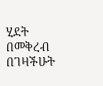ሂደት በመቅረብ በገዛችሁት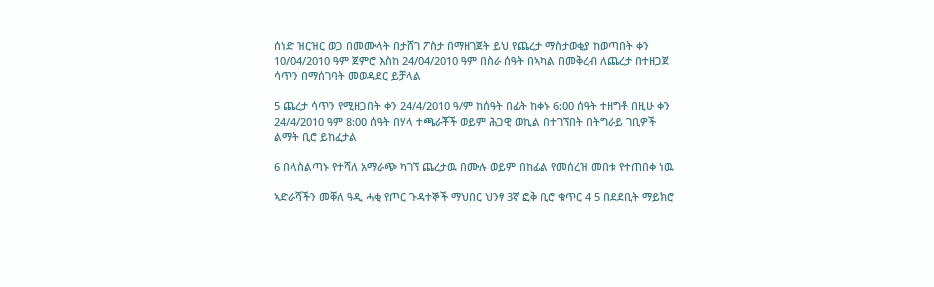ሰነድ ዝርዝር ወጋ በመሙላት በታሸገ ፖስታ በማዘገጀት ይህ የጨረታ ማስታወቂያ ከወጣበት ቀን 10/04/2010 ዓም ጀምሮ እስከ 24/04/2010 ዓም በስራ ሰዓት በኣካል በመቅረብ ለጨረታ በተዘጋጀ ሳጥን በማሰገባት መወዳደር ይቻላል

5 ጨረታ ሳጥን የሚዘጋበት ቀን 24/4/2010 ዓ/ም ከሰዓት በፊት ከቀኑ 6:00 ሰዓት ተዘግቶ በዚሁ ቀን 24/4/2010 ዓም 8:00 ሰዓት በሃላ ተጫራቾች ወይም ሕጋዊ ወኪል በተገኘበት በትግራይ ገቢዎች ልማት ቢሮ ይከፈታል

6 በላስልጣኑ የተሻለ አማራጭ ካገኘ ጨረታዉ በሙሉ ወይም በከፊል የመሰረዝ መበቱ የተጠበቀ ነዉ

ኣድራሻችን መቐለ ዓዲ ሓቂ የጦር ጉዳተኞች ማህበር ህንፃ 3ኛ ፎቅ ቢሮ ቁጥር 4 5 በደደቢት ማይክሮ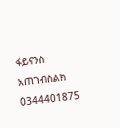ፋይናንስ አጠገብስልክ 0344401875